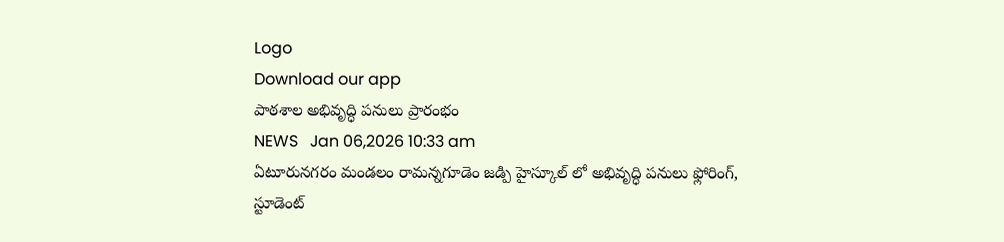Logo
Download our app
పాఠశాల అభివృద్ధి పనులు ప్రారంభం
NEWS   Jan 06,2026 10:33 am
ఏటూరునగరం మండలం రామన్నగూడెం జడ్పి హైస్కూల్ లో అభివృద్ధి పనులు ఫ్లోరింగ్, స్టూడెంట్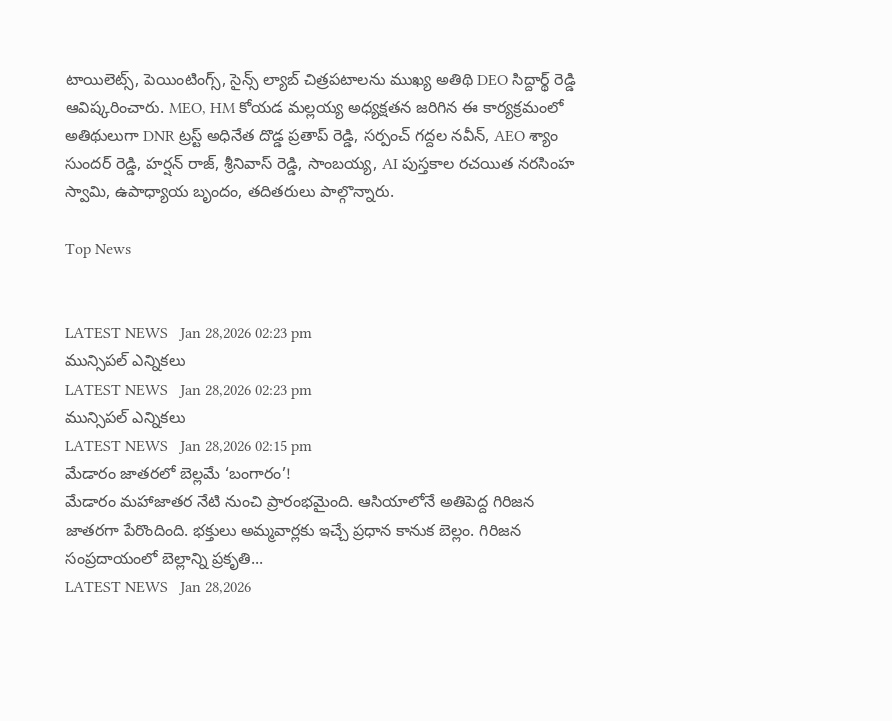టాయిలెట్స్, పెయింటింగ్స్, సైన్స్ ల్యాబ్ చిత్రపటాలను ముఖ్య అతిథి DEO సిద్దార్థ్ రెడ్డి ఆవిష్కరించారు. MEO, HM కోయడ మల్లయ్య అధ్యక్షతన జరిగిన ఈ కార్యక్రమంలో అతిథులుగా DNR ట్రస్ట్ అధినేత దొడ్డ ప్రతాప్ రెడ్డి, సర్పంచ్ గద్దల నవీన్, AEO శ్యాం సుందర్ రెడ్డి, హర్షన్ రాజ్, శ్రీనివాస్ రెడ్డి, సాంబయ్య, AI పుస్తకాల రచయిత నరసింహ స్వామి, ఉపాధ్యాయ బృందం, తదితరులు పాల్గొన్నారు.

Top News


LATEST NEWS   Jan 28,2026 02:23 pm
మున్సిపల్ ఎన్నికలు
LATEST NEWS   Jan 28,2026 02:23 pm
మున్సిపల్ ఎన్నికలు
LATEST NEWS   Jan 28,2026 02:15 pm
మేడారం జాతరలో బెల్లమే ‘బంగారం’!
మేడారం మహాజాతర నేటి నుంచి ప్రారంభమైంది. ఆసియాలోనే అతిపెద్ద గిరిజన జాత‌రగా పేరొందింది. భక్తులు అమ్మవార్లకు ఇచ్చే ప్రధాన కానుక బెల్లం. గిరిజన సంప్రదాయంలో బెల్లాన్ని ప్రకృతి...
LATEST NEWS   Jan 28,2026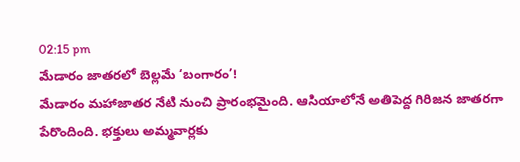02:15 pm
మేడారం జాతరలో బెల్లమే ‘బంగారం’!
మేడారం మహాజాతర నేటి నుంచి ప్రారంభమైంది. ఆసియాలోనే అతిపెద్ద గిరిజన జాత‌రగా పేరొందింది. భక్తులు అమ్మవార్లకు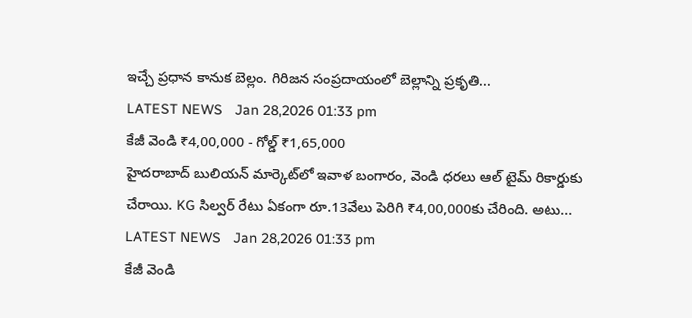ఇచ్చే ప్రధాన కానుక బెల్లం. గిరిజన సంప్రదాయంలో బెల్లాన్ని ప్రకృతి...
LATEST NEWS   Jan 28,2026 01:33 pm
కేజీ వెండి ₹4,00,000 - గోల్డ్ ₹1,65,000
హైదరాబాద్ బులియన్ మార్కెట్‌లో ఇవాళ బంగారం, వెండి ధరలు ఆల్ టైమ్ రికార్డుకు చేరాయి. KG సిల్వర్ రేటు ఏకంగా రూ.13వేలు పెరిగి ₹4,00,000కు చేరింది. అటు...
LATEST NEWS   Jan 28,2026 01:33 pm
కేజీ వెండి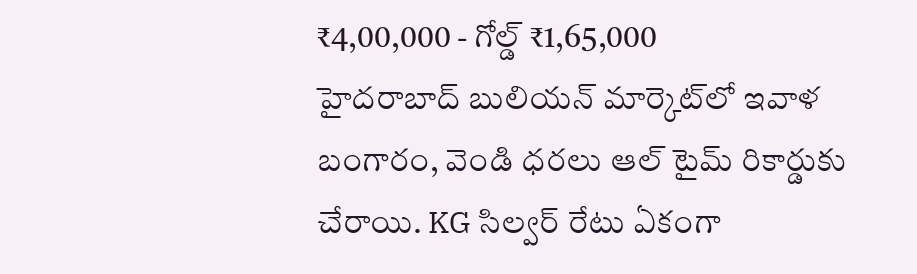₹4,00,000 - గోల్డ్ ₹1,65,000
హైదరాబాద్ బులియన్ మార్కెట్‌లో ఇవాళ బంగారం, వెండి ధరలు ఆల్ టైమ్ రికార్డుకు చేరాయి. KG సిల్వర్ రేటు ఏకంగా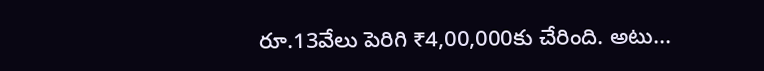రూ.13వేలు పెరిగి ₹4,00,000కు చేరింది. అటు...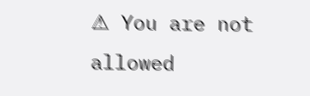⚠ You are not allowed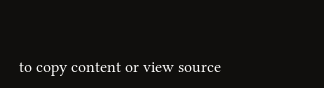to copy content or view source